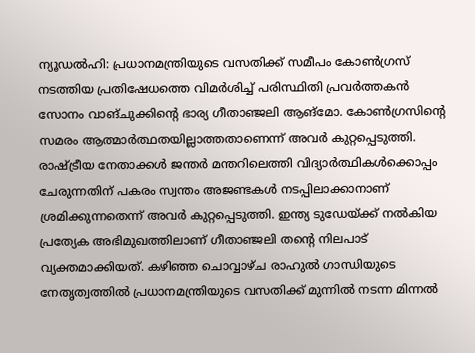ന്യൂഡൽഹി: പ്രധാനമന്ത്രിയുടെ വസതിക്ക് സമീപം കോൺഗ്രസ് നടത്തിയ പ്രതിഷേധത്തെ വിമർശിച്ച് പരിസ്ഥിതി പ്രവർത്തകൻ സോനം വാങ്ചുക്കിന്റെ ഭാര്യ ഗീതാഞ്ജലി ആങ്മോ. കോൺഗ്രസിന്റെ സമരം ആത്മാർത്ഥതയില്ലാത്തതാണെന്ന് അവർ കുറ്റപ്പെടുത്തി. രാഷ്ട്രീയ നേതാക്കൾ ജന്തർ മന്തറിലെത്തി വിദ്യാർത്ഥികൾക്കൊപ്പം ചേരുന്നതിന് പകരം സ്വന്തം അജണ്ടകൾ നടപ്പിലാക്കാനാണ് ശ്രമിക്കുന്നതെന്ന് അവർ കുറ്റപ്പെടുത്തി. ഇന്ത്യ ടുഡേയ്ക്ക് നൽകിയ പ്രത്യേക അഭിമുഖത്തിലാണ് ഗീതാഞ്ജലി തന്റെ നിലപാട് വ്യക്തമാക്കിയത്. കഴിഞ്ഞ ചൊവ്വാഴ്ച രാഹുൽ ഗാന്ധിയുടെ നേതൃത്വത്തിൽ പ്രധാനമന്ത്രിയുടെ വസതിക്ക് മുന്നിൽ നടന്ന മിന്നൽ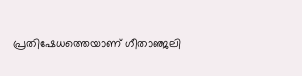പ്രതിഷേധത്തെയാണ് ഗീതാഞ്ജലി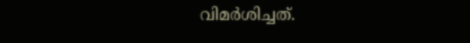വിമർശിച്ചത്.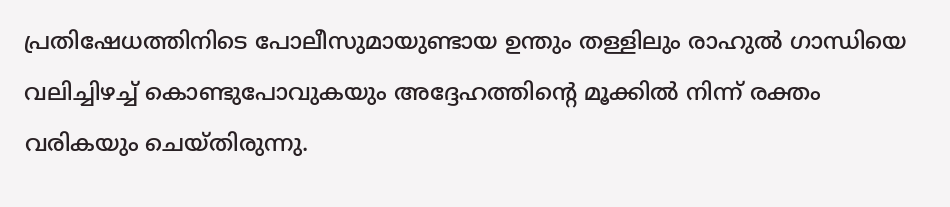പ്രതിഷേധത്തിനിടെ പോലീസുമായുണ്ടായ ഉന്തും തള്ളിലും രാഹുൽ ഗാന്ധിയെ വലിച്ചിഴച്ച് കൊണ്ടുപോവുകയും അദ്ദേഹത്തിന്റെ മൂക്കിൽ നിന്ന് രക്തം വരികയും ചെയ്തിരുന്നു.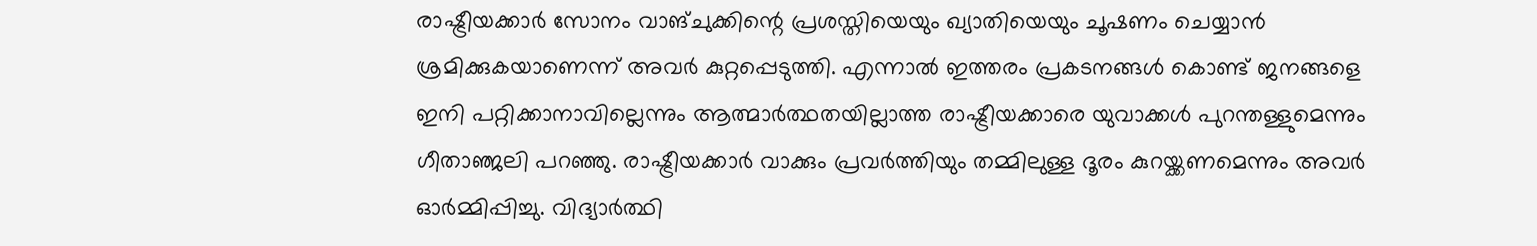രാഷ്ട്രീയക്കാർ സോനം വാങ്ചുക്കിന്റെ പ്രശസ്തിയെയും ഖ്യാതിയെയും ചൂഷണം ചെയ്യാൻ ശ്രമിക്കുകയാണെന്ന് അവർ കുറ്റപ്പെടുത്തി. എന്നാൽ ഇത്തരം പ്രകടനങ്ങൾ കൊണ്ട് ജനങ്ങളെ ഇനി പറ്റിക്കാനാവില്ലെന്നും ആത്മാർത്ഥതയില്ലാത്ത രാഷ്ട്രീയക്കാരെ യുവാക്കൾ പുറന്തള്ളുമെന്നും ഗീതാഞ്ജലി പറഞ്ഞു. രാഷ്ട്രീയക്കാർ വാക്കും പ്രവർത്തിയും തമ്മിലുള്ള ദൂരം കുറയ്ക്കണമെന്നും അവർ ഓർമ്മിപ്പിച്ചു. വിദ്യാർത്ഥി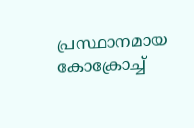പ്രസ്ഥാനമായ കോക്രോച്ച്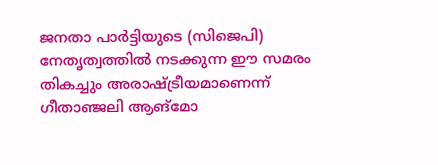ജനതാ പാർട്ടിയുടെ (സിജെപി) നേതൃത്വത്തിൽ നടക്കുന്ന ഈ സമരം തികച്ചും അരാഷ്ട്രീയമാണെന്ന് ഗീതാഞ്ജലി ആങ്മോ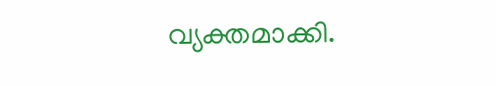വ്യക്തമാക്കി.